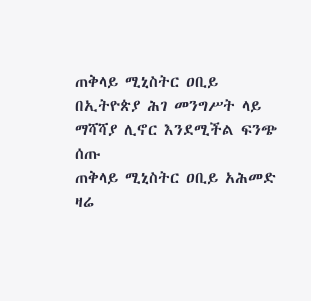ጠቅላይ ሚኒስትር ዐቢይ በኢትዮጵያ ሕገ መንግሥት ላይ ማሻሻያ ሊኖር እንደሚችል ፍንጭ ሰጡ
ጠቅላይ ሚኒስትር ዐቢይ አሕመድ ዛሬ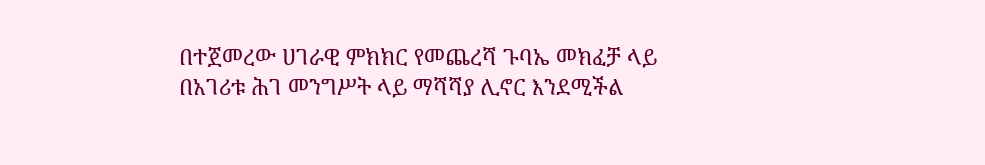በተጀመረው ሀገራዊ ምክክር የመጨረሻ ጉባኤ መክፈቻ ላይ በአገሪቱ ሕገ መንግሥት ላይ ማሻሻያ ሊኖር እንደሚችል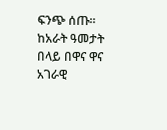ፍንጭ ሰጡ። ከአራት ዓመታት በላይ በዋና ዋና አገራዊ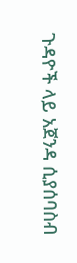ጉዳዮች ላይ አጀንዳ ሲያሰባስብ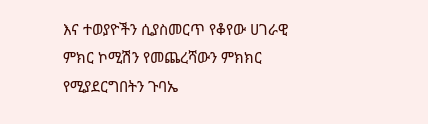እና ተወያዮችን ሲያስመርጥ የቆየው ሀገራዊ ምክር ኮሚሽን የመጨረሻውን ምክክር የሚያደርግበትን ጉባኤ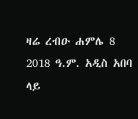ዛሬ ረብዑ ሐምሌ 8 2018 ዓ.ም. አዲስ አበባ ላይ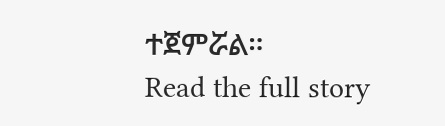ተጀምሯል።
Read the full story